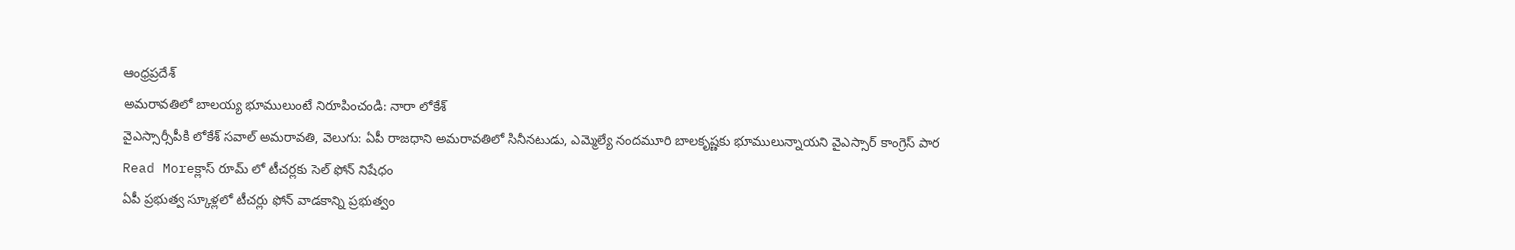ఆంధ్రప్రదేశ్
అమరావతిలో బాలయ్య భూములుంటే నిరూపించండి: నారా లోకేశ్
వైఎస్సార్సీపీకి లోకేశ్ సవాల్ అమరావతి, వెలుగు: ఏపీ రాజధాని అమరావతిలో సినీనటుడు, ఎమ్మెల్యే నందమూరి బాలకృష్ణకు భూములున్నాయని వైఎస్సార్ కాంగ్రెస్ పార
Read Moreక్లాస్ రూమ్ లో టీచర్లకు సెల్ ఫోన్ నిషేధం
ఏపీ ప్రభుత్వ స్కూళ్లలో టీచర్లు ఫోన్ వాడకాన్ని ప్రభుత్వం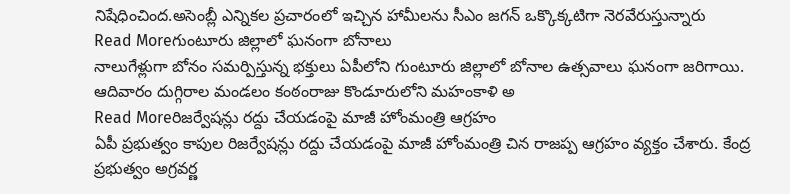నిషేధించింద.అసెంబ్లీ ఎన్నికల ప్రచారంలో ఇచ్చిన హామీలను సీఎం జగన్ ఒక్కొక్కటిగా నెరవేరుస్తున్నారు
Read Moreగుంటూరు జిల్లాలో ఘనంగా బోనాలు
నాలుగేళ్లుగా బోనం సమర్పిస్తున్న భక్తులు ఏపీలోని గుంటూరు జిల్లాలో బోనాల ఉత్సవాలు ఘనంగా జరిగాయి. ఆదివారం దుగ్గిరాల మండలం కంఠంరాజు కొండూరులోని మహంకాళి అ
Read Moreరిజర్వేషన్లు రద్దు చేయడంపై మాజీ హోంమంత్రి ఆగ్రహం
ఏపీ ప్రభుత్వం కాపుల రిజర్వేషన్లు రద్దు చేయడంపై మాజీ హోంమంత్రి చిన రాజప్ప ఆగ్రహం వ్యక్తం చేశారు. కేంద్ర ప్రభుత్వం అగ్రవర్ణ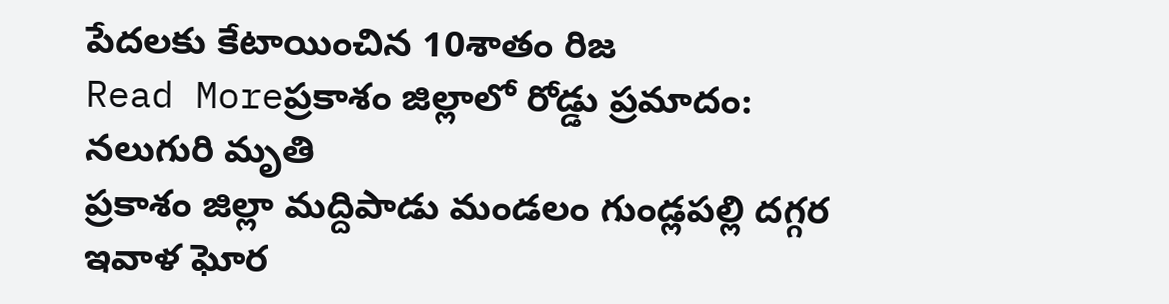పేదలకు కేటాయించిన 10శాతం రిజ
Read Moreప్రకాశం జిల్లాలో రోడ్డు ప్రమాదం: నలుగురి మృతి
ప్రకాశం జిల్లా మద్దిపాడు మండలం గుండ్లపల్లి దగ్గర ఇవాళ ఘోర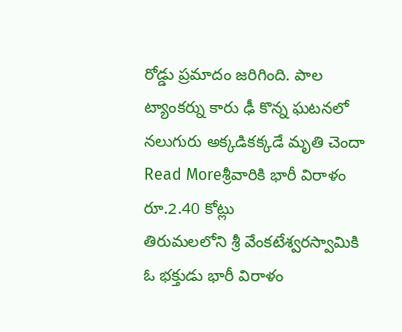రోడ్డు ప్రమాదం జరిగింది. పాల ట్యాంకర్ను కారు ఢీ కొన్న ఘటనలో నలుగురు అక్కడికక్కడే మృతి చెందా
Read Moreశ్రీవారికి భారీ విరాళం రూ.2.40 కోట్లు
తిరుమలలోని శ్రీ వేంకటేశ్వరస్వామికి ఓ భక్తుడు భారీ విరాళం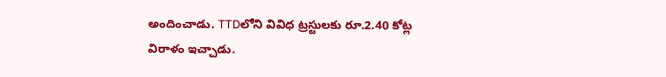అందించాడు. TTDలోని వివిధ ట్రస్టులకు రూ.2.40 కోట్ల విరాళం ఇచ్చాడు.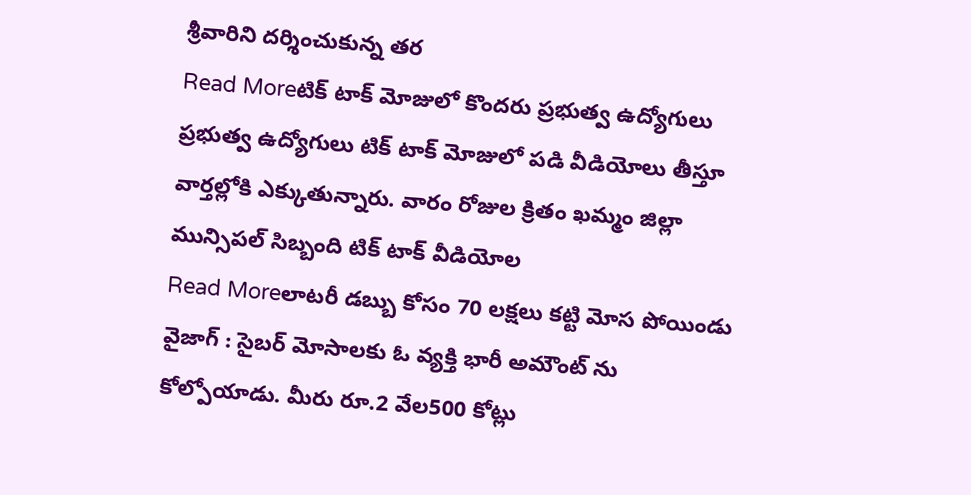శ్రీవారిని దర్శించుకున్న తర
Read Moreటిక్ టాక్ మోజులో కొందరు ప్రభుత్వ ఉద్యోగులు
ప్రభుత్వ ఉద్యోగులు టిక్ టాక్ మోజులో పడి వీడియోలు తీస్తూ వార్తల్లోకి ఎక్కుతున్నారు. వారం రోజుల క్రితం ఖమ్మం జిల్లా మున్సిపల్ సిబ్బంది టిక్ టాక్ వీడియోల
Read Moreలాటరీ డబ్బు కోసం 70 లక్షలు కట్టి మోస పోయిండు
వైజాగ్ : సైబర్ మోసాలకు ఓ వ్యక్తి భారీ అమౌంట్ ను కోల్పోయాడు. మీరు రూ.2 వేల500 కోట్లు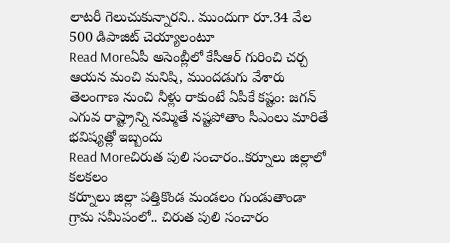లాటరీ గెలుచుకున్నారని.. ముందుగా రూ.34 వేల 500 డిపాజిట్ చెయ్యాలంటూ
Read Moreఏపీ అసెంబ్లీలో కేసీఆర్ గురించి చర్చ
ఆయన మంచి మనిషి, ముందడుగు వేశారు తెలంగాణ నుంచి నీళ్లు రాకుంటే ఏపీకే కష్టం: జగన్ ఎగువ రాష్ట్రాన్ని నమ్మితే నష్టపోతాం సీఎంలు మారితే భవిష్యత్లో ఇబ్బందు
Read Moreచిరుత పులి సంచారం..కర్నూలు జిల్లాలో కలకలం
కర్నూలు జిల్లా పత్తికొండ మండలం గుండుతాండా గ్రామ సమీపంలో.. చిరుత పులి సంచారం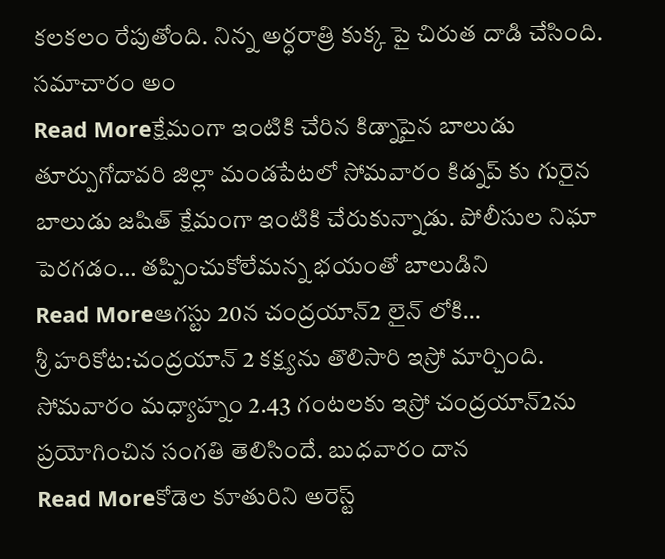కలకలం రేపుతోంది. నిన్న అర్ధరాత్రి కుక్క పై చిరుత దాడి చేసింది. సమాచారం అం
Read Moreక్షేమంగా ఇంటికి చేరిన కిడ్నాపైన బాలుడు
తూర్పుగోదావరి జిల్లా మండపేటలో సోమవారం కిడ్నప్ కు గురైన బాలుడు జషిత్ క్షేమంగా ఇంటికి చేరుకున్నాడు. పోలీసుల నిఘా పెరగడం… తప్పించుకోలేమన్న భయంతో బాలుడిని
Read Moreఆగస్టు 20న చంద్రయాన్2 లైన్ లోకి…
శ్రీ హరికోట:చంద్రయాన్ 2 కక్ష్యను తొలిసారి ఇస్రో మార్చింది. సోమవారం మధ్యాహ్నం 2.43 గంటలకు ఇస్రో చంద్రయాన్2ను ప్రయోగించిన సంగతి తెలిసిందే. బుధవారం దాన
Read Moreకోడెల కూతురిని అరెస్ట్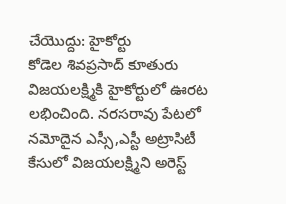చేయొద్దు: హైకోర్టు
కోడెల శివప్రసాద్ కూతురు విజయలక్ష్మికి హైకోర్టులో ఊరట లభించింది. నరసరావు పేటలో నమోదైన ఎస్సీ,ఎస్టీ అట్రాసిటీ కేసులో విజయలక్ష్మిని అరెస్ట్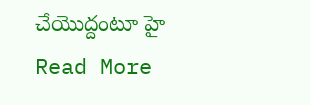చేయొద్దంటూ హై
Read More